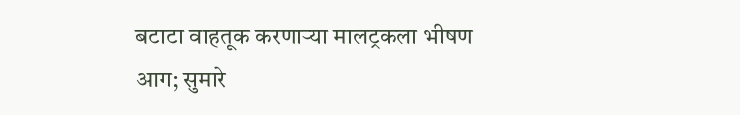बटाटा वाहतूक करणाऱ्या मालट्रकला भीषण आग; सुमारे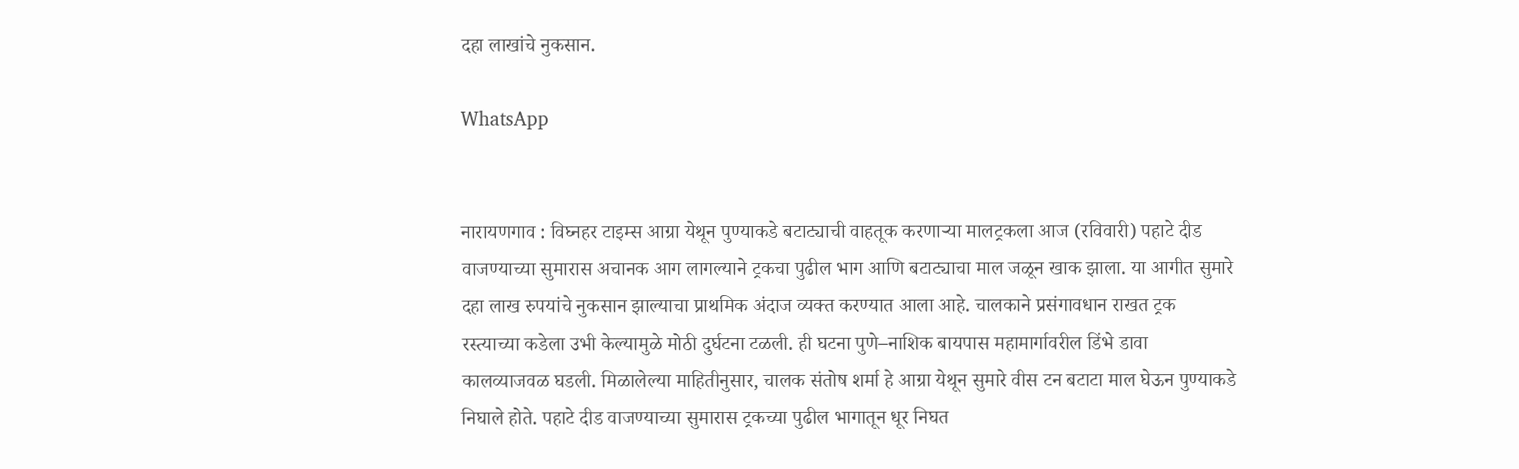दहा लाखांचे नुकसान.

WhatsApp


नारायणगाव : विघ्नहर टाइम्स आग्रा येथून पुण्याकडे बटाट्याची वाहतूक करणाऱ्या मालट्रकला आज (रविवारी) पहाटे दीड वाजण्याच्या सुमारास अचानक आग लागल्याने ट्रकचा पुढील भाग आणि बटाट्याचा माल जळून खाक झाला. या आगीत सुमारे दहा लाख रुपयांचे नुकसान झाल्याचा प्राथमिक अंदाज व्यक्त करण्यात आला आहे. चालकाने प्रसंगावधान राखत ट्रक रस्त्याच्या कडेला उभी केल्यामुळे मोठी दुर्घटना टळली. ही घटना पुणे–नाशिक बायपास महामार्गावरील डिंभे डावा कालव्याजवळ घडली. मिळालेल्या माहितीनुसार, चालक संतोष शर्मा हे आग्रा येथून सुमारे वीस टन बटाटा माल घेऊन पुण्याकडे निघाले होते. पहाटे दीड वाजण्याच्या सुमारास ट्रकच्या पुढील भागातून धूर निघत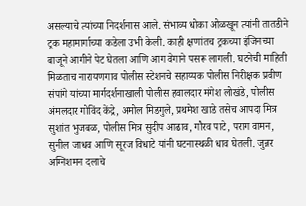असल्याचे त्यांच्या निदर्शनास आले. संभाव्य धोका ओळखून त्यांनी तातडीने ट्रक महामार्गाच्या कडेला उभी केली. काही क्षणांतच ट्रकच्या इंजिनच्या बाजूने आगीने पेट घेतला आणि आग वेगाने पसरू लागली. घटनेची माहिती मिळताच नारायणगाव पोलीस स्टेशनचे सहाय्यक पोलीस निरीक्षक प्रवीण संपांगे यांच्या मार्गदर्शनाखाली पोलीस हवालदार मंगेश लोखंडे, पोलीस अंमलदार गोविंद केंद्रे, अमोल मिडगुले, प्रथमेश खाडे तसेच आपदा मित्र सुशांत भुजबळ, पोलीस मित्र सुदीप आढाव, गौरव पाटे, पराग वामन, सुनील जाधव आणि सूरज विधाटे यांनी घटनास्थळी धाव घेतली. जुन्नर अग्निशमन दलाचे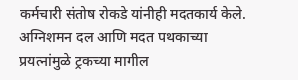कर्मचारी संतोष रोकडे यांनीही मदतकार्य केले. अग्निशमन दल आणि मदत पथकाच्या प्रयत्नांमुळे ट्रकच्या मागील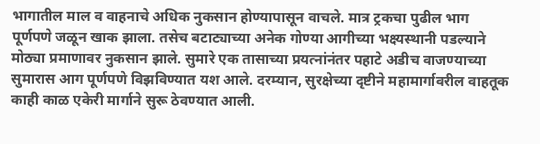भागातील माल व वाहनाचे अधिक नुकसान होण्यापासून वाचले. मात्र ट्रकचा पुढील भाग पूर्णपणे जळून खाक झाला. तसेच बटाट्याच्या अनेक गोण्या आगीच्या भक्ष्यस्थानी पडल्याने मोठ्या प्रमाणावर नुकसान झाले. सुमारे एक तासाच्या प्रयत्नांनंतर पहाटे अडीच वाजण्याच्या सुमारास आग पूर्णपणे विझविण्यात यश आले. दरम्यान, सुरक्षेच्या दृष्टीने महामार्गावरील वाहतूक काही काळ एकेरी मार्गाने सुरू ठेवण्यात आली.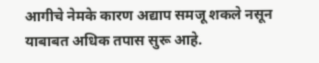आगीचे नेमके कारण अद्याप समजू शकले नसून याबाबत अधिक तपास सुरू आहे.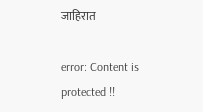जाहिरात

error: Content is protected !!